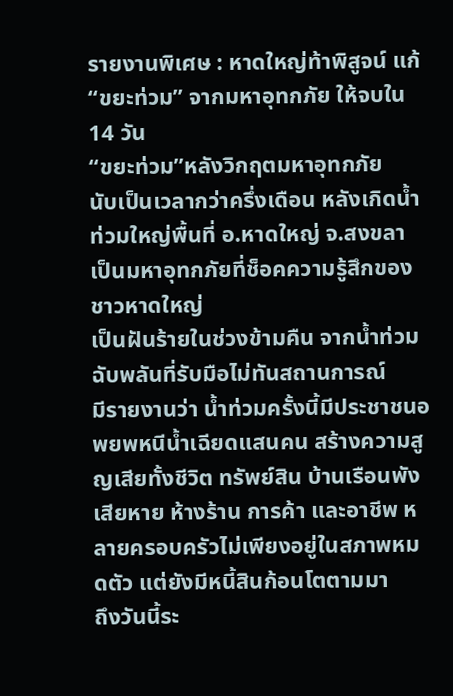รายงานพิเศษ : หาดใหญ่ท้าพิสูจน์ แก้“ขยะท่วม” จากมหาอุทกภัย ให้จบใน 14 วัน
“ขยะท่วม”หลังวิกฤตมหาอุทกภัย
นับเป็นเวลากว่าครึ่งเดือน หลังเกิดน้ำท่วมใหญ่พื้นที่ อ.หาดใหญ่ จ.สงขลา เป็นมหาอุทกภัยที่ช็อคความรู้สึกของชาวหาดใหญ่
เป็นฝันร้ายในช่วงข้ามคืน จากน้ำท่วมฉับพลันที่รับมือไม่ทันสถานการณ์
มีรายงานว่า น้ำท่วมครั้งนี้มีประชาชนอพยพหนีน้ำเฉียดแสนคน สร้างความสูญเสียทั้งชีวิต ทรัพย์สิน บ้านเรือนพังเสียหาย ห้างร้าน การค้า และอาชีพ หลายครอบครัวไม่เพียงอยู่ในสภาพหมดตัว แต่ยังมีหนี้สินก้อนโตตามมา
ถึงวันนี้ระ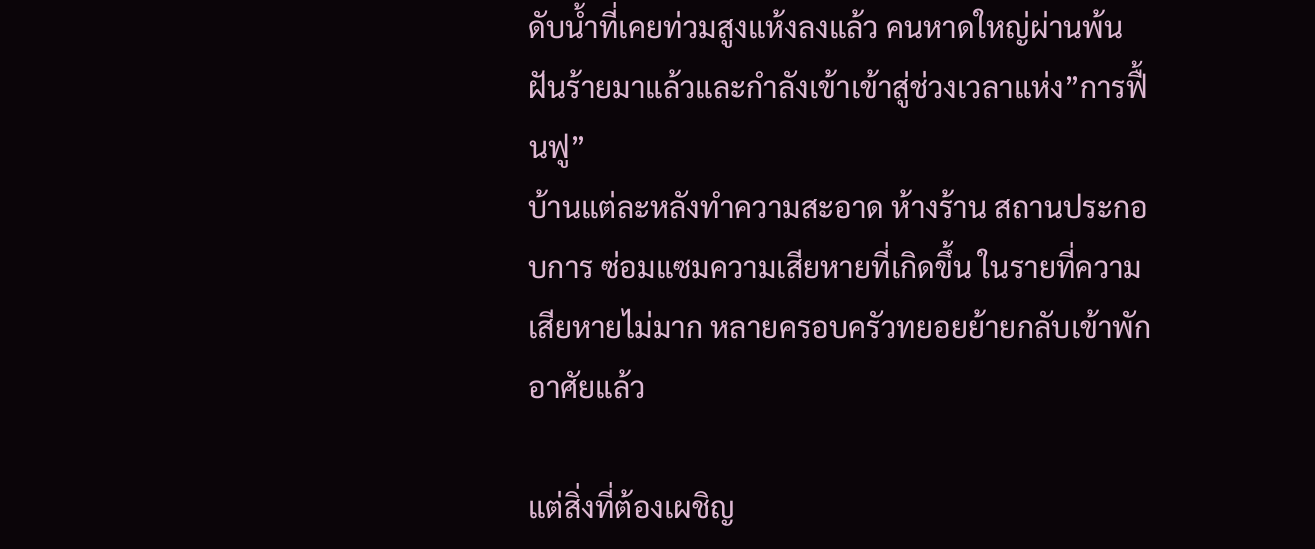ดับน้ำที่เคยท่วมสูงแห้งลงแล้ว คนหาดใหญ่ผ่านพ้นฝันร้ายมาแล้วและกำลังเข้าเข้าสู่ช่วงเวลาแห่ง”การฟื้นฟู”
บ้านแต่ละหลังทำความสะอาด ห้างร้าน สถานประกอบการ ซ่อมแซมความเสียหายที่เกิดขึ้น ในรายที่ความเสียหายไม่มาก หลายครอบครัวทยอยย้ายกลับเข้าพักอาศัยแล้ว

แต่สิ่งที่ต้องเผชิญ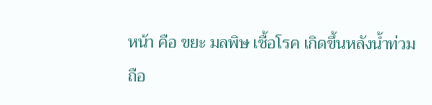หน้า คือ ขยะ มลพิษ เชื้อโรค เกิดขึ้นหลังน้ำท่วม
ถือ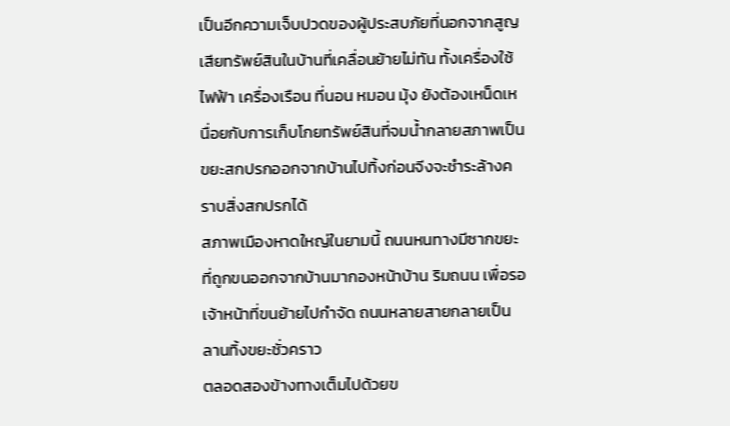เป็นอีกความเจ็บปวดของผู้ประสบภัยที่นอกจากสูญเสียทรัพย์สินในบ้านที่เคลื่อนย้ายไม่ทัน ทั้งเครื่องใช้ไฟฟ้า เครื่องเรือน ที่นอน หมอน มุ้ง ยังต้องเหน็ดเหนื่อยกับการเก็บโกยทรัพย์สินที่จมน้ำกลายสภาพเป็นขยะสกปรกออกจากบ้านไปทิ้งก่อนจีงจะชำระล้างคราบสิ่งสกปรกได้
สภาพเมืองหาดใหญ่ในยามนี้ ถนนหนทางมีซากขยะที่ถูกขนออกจากบ้านมากองหน้าบ้าน ริมถนน เพื่อรอเจ้าหน้าที่ขนย้ายไปกำจัด ถนนหลายสายกลายเป็นลานทิ้งขยะชั่วคราว
ตลอดสองข้างทางเต็มไปด้วยข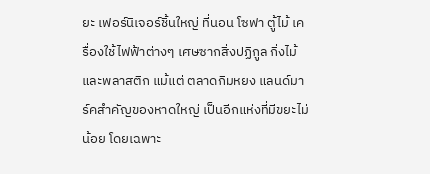ยะ เฟอร์นิเจอร์ชิ้นใหญ่ ที่นอน โซฟา ตู้ไม้ เครื่องใช้ไฟฟ้าต่างๆ เศษซากสิ่งปฏิกูล กิ่งไม้ และพลาสติก แม้แต่ ตลาดกิมหยง แลนด์มาร์คสำคัญของหาดใหญ่ เป็นอีกแห่งที่มีขยะไม่น้อย โดยเฉพาะ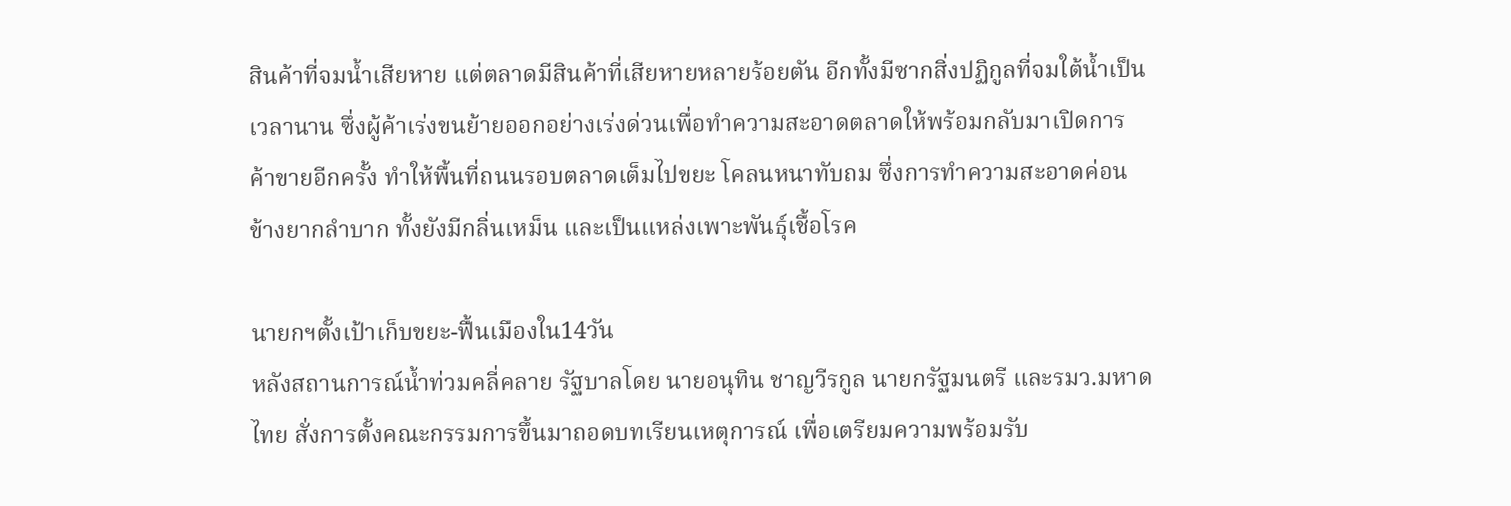สินค้าที่จมน้ำเสียหาย แต่ตลาดมีสินค้าที่เสียหายหลายร้อยตัน อีกทั้งมีซากสิ่งปฏิกูลที่จมใต้น้ำเป็นเวลานาน ซึ่งผู้ค้าเร่งขนย้ายออกอย่างเร่งด่วนเพื่อทำความสะอาดตลาดให้พร้อมกลับมาเปิดการค้าขายอีกครั้ง ทำให้พื้นที่ถนนรอบตลาดเต็มไปขยะ โคลนหนาทับถม ซึ่งการทำความสะอาดค่อนข้างยากลำบาก ทั้งยังมีกลิ่นเหม็น และเป็นแหล่งเพาะพันธุ์เชื้อโรค

นายกฯตั้งเป้าเก็บขยะ-ฟื้นเมืองใน14วัน
หลังสถานการณ์น้ำท่วมคลี่คลาย รัฐบาลโดย นายอนุทิน ชาญวีรกูล นายกรัฐมนตรี และรมว.มหาดไทย สั่งการตั้งคณะกรรมการขึ้นมาถอดบทเรียนเหตุการณ์ เพื่อเตรียมความพร้อมรับ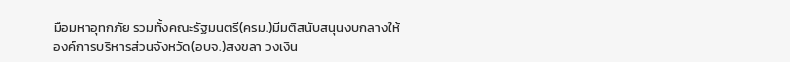มือมหาอุทกภัย รวมทั้งคณะรัฐมนตรี(ครม.)มีมติสนับสนุนงบกลางให้องค์การบริหารส่วนจังหวัด(อบจ.)สงขลา วงเงิน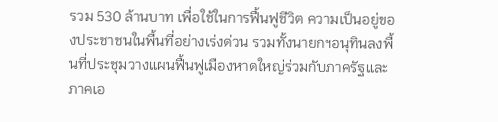รวม 530 ล้านบาท เพื่อใช้ในการฟื้นฟูชีวิต ความเป็นอยู่ของประชาชนในพื้นที่อย่างเร่งด่วน รวมทั้งนายกฯอนุทินลงพื้นที่ประชุมวางแผนฟื้นฟูเมืองหาดใหญ่ร่วมกับภาครัฐและภาคเอ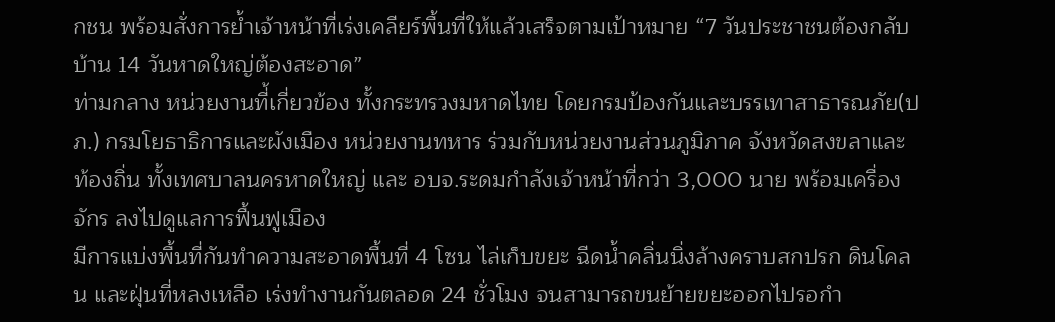กชน พร้อมสั่งการย้ำเจ้าหน้าที่เร่งเคลียร์พื้นที่ให้แล้วเสร็จตามเป้าหมาย “7 วันประชาชนต้องกลับบ้าน 14 วันหาดใหญ่ต้องสะอาด”
ท่ามกลาง หน่วยงานที่้เกี่ยวข้อง ทั้งกระทรวงมหาดไทย โดยกรมป้องกันและบรรเทาสาธารณภัย(ปภ.) กรมโยธาธิการและผังเมือง หน่วยงานทหาร ร่วมกับหน่วยงานส่วนภูมิภาค จังหวัดสงขลาและ ท้องถิ่น ทั้งเทศบาลนครหาดใหญ่ และ อบจ.ระดมกำลังเจ้าหน้าที่กว่า 3,000 นาย พร้อมเครื่องจักร ลงไปดูแลการฟื้นฟูเมือง
มีการแบ่งพื้นที่กันทำความสะอาดพื้นที่ 4 โซน ไล่เก็บขยะ ฉีดน้ำคลิ่นนิ่งล้างคราบสกปรก ดินโคลน และฝุ่นที่หลงเหลือ เร่งทำงานกันตลอด 24 ชั่วโมง จนสามารถขนย้ายขยะออกไปรอกำ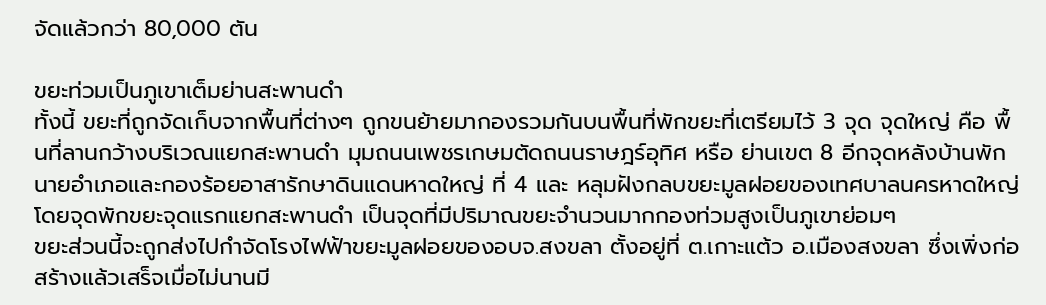จัดแล้วกว่า 80,000 ตัน

ขยะท่วมเป็นภูเขาเต็มย่านสะพานดำ
ทั้งนี้ ขยะที่ถูกจัดเก็บจากพื้นที่ต่างๆ ถูกขนย้ายมากองรวมกันบนพื้นที่พักขยะที่เตรียมไว้ 3 จุด จุดใหญ่ คือ พื้นที่ลานกว้างบริเวณแยกสะพานดำ มุมถนนเพชรเกษมตัดถนนราษฎร์อุทิศ หรือ ย่านเขต 8 อีกจุดหลังบ้านพักนายอำเภอและกองร้อยอาสารักษาดินแดนหาดใหญ่ ที่ 4 และ หลุมฝังกลบขยะมูลฝอยของเทศบาลนครหาดใหญ่ โดยจุดพักขยะจุดแรกแยกสะพานดำ เป็นจุดที่มีปริมาณขยะจำนวนมากกองท่วมสูงเป็นภูเขาย่อมๆ
ขยะส่วนนี้จะถูกส่งไปกำจัดโรงไฟฟ้าขยะมูลฝอยของอบจ.สงขลา ตั้งอยู่ที่ ต.เกาะแต้ว อ.เมืองสงขลา ซึ่งเพิ่งก่อสร้างแล้วเสร็จเมื่อไม่นานมี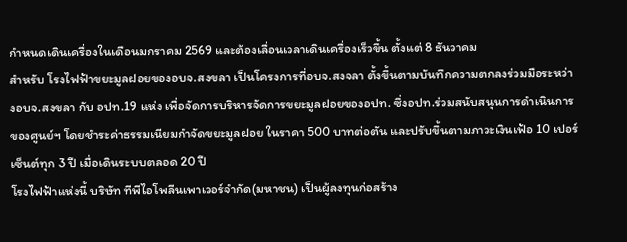กำหนดเดินเครื่องในเดือนมกราคม 2569 และต้องเลื่อนเวลาเดินเครื่องเร็วขึ้น ตั้งแต่ 8 ธันวาคม
สำหรับ โรงไฟฟ้าขยะมูลฝอยของอบจ.สงขลา เป็นโครงการที่อบจ.สงจลา ตั้งขึ้นตามบันทึกความตกลงร่วมมือระหว่างอบจ.สงขลา กับ อปท.19 แห่ง เพื่อจัดการบริหารจัดการขยะมูลฝอยของอปท. ซึ่งอปท.ร่วมสนับสนุนการดำเนินการของศูนย์ฯ โดยชำระค่าธรรมเนียมกำจัดขยะมูลฝอย ในราคา 500 บาทต่อตัน และปรับขึ้นตามภาวะเงินเฟ้อ 10 เปอร์เซ็นต์ทุก 3 ปี เมื่อเดินระบบตลอด 20 ปี
โรงไฟฟ้าแห่งนี้ บริษัท ทีพีไอโพลีนเพาเวอร์จำกัด(มหาชน) เป็นผู้ลงทุนก่อสร้าง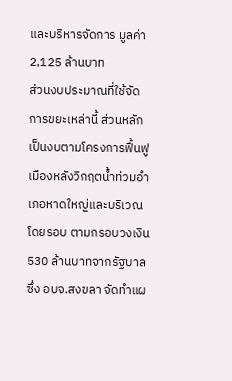และบริหารจัดการ มูลค่า 2,125 ล้านบาท
ส่วนงบประมาณที่ใช้จัดการขยะเหล่านี้ ส่วนหลักเป็นงบตามโครงการฟื้นฟูเมืองหลังวิกฤตน้ำท่วมอำเภอหาดใหญ่และบริเวณโดยรอบ ตามกรอบวงเงิน 530 ล้านบาทจากรัฐบาล ซึ่ง อบจ.สงขลา จัดทำแผ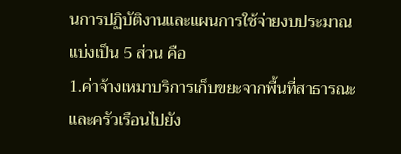นการปฏิบัติงานและแผนการใช้จ่ายงบประมาณ แบ่งเป็น 5 ส่วน คือ
1.ค่าจ้างเหมาบริการเก็บขยะจากพื้นที่สาธารณะและครัวเรือนไปยัง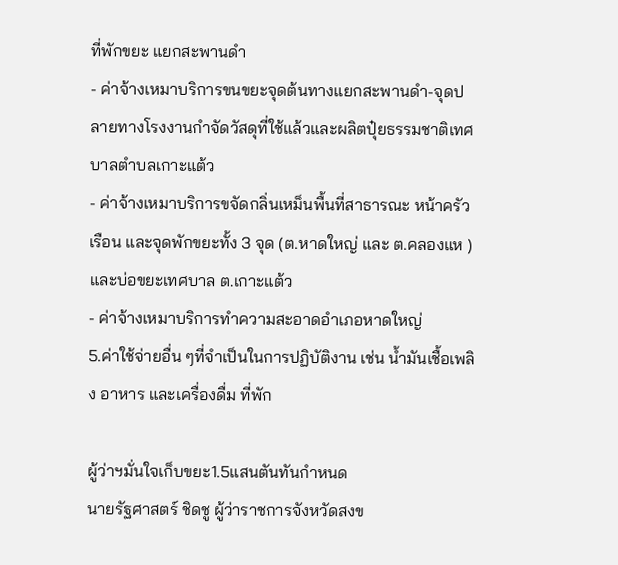ที่พักขยะ แยกสะพานดำ
- ค่าจ้างเหมาบริการขนขยะจุดต้นทางแยกสะพานดำ-จุดปลายทางโรงงานกำจัดวัสดุที่ใช้แล้วและผลิตปุ๋ยธรรมชาติเทศบาลตำบลเกาะแต้ว
- ค่าจ้างเหมาบริการขจัดกลิ่นเหม็นพื้นที่สาธารณะ หน้าครัวเรือน และจุดพักขยะทั้ง 3 จุด (ต.หาดใหญ่ และ ต.คลองแห ) และบ่อขยะเทศบาล ต.เกาะแต้ว
- ค่าจ้างเหมาบริการทำความสะอาดอำเภอหาดใหญ่
5.ค่าใช้จ่ายอื่น ๆที่จำเป็นในการปฏิบัติงาน เช่น น้ำมันเชื้อเพลิง อาหาร และเครื่องดื่ม ที่พัก

ผู้ว่าฯมั่นใจเก็บขยะ1.5แสนตันทันกำหนด
นายรัฐศาสตร์ ชิดชู ผู้ว่าราชการจังหวัดสงข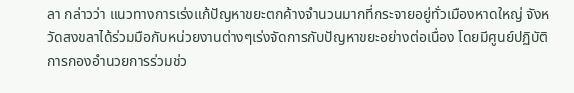ลา กล่าวว่า แนวทางการเร่งแก้ปัญหาขยะตกค้างจำนวนมากที่กระจายอยู่ทั่วเมืองหาดใหญ่ จังหวัดสงขลาได้ร่วมมือกับหน่วยงานต่างๆเร่งจัดการกับปัญหาขยะอย่างต่อเนื่อง โดยมีศูนย์ปฏิบัติการกองอำนวยการร่วมช่ว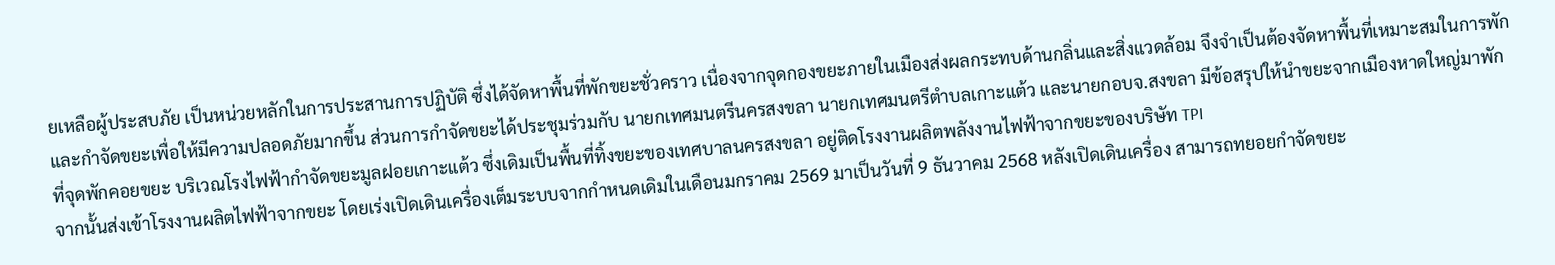ยเหลือผู้ประสบภัย เป็นหน่วยหลักในการประสานการปฏิบัติ ซึ่งได้จัดหาพื้นที่พักขยะชั่วคราว เนื่องจากจุดกองขยะภายในเมืองส่งผลกระทบด้านกลิ่นและสิ่งแวดล้อม จึงจำเป็นต้องจัดหาพื้นที่เหมาะสมในการพักและกำจัดขยะเพื่อให้มีความปลอดภัยมากขึ้น ส่วนการกำจัดขยะได้ประชุมร่วมกับ นายกเทศมนตรีนครสงขลา นายกเทศมนตรีตำบลเกาะแต้ว และนายกอบจ.สงขลา มีข้อสรุปให้นำขยะจากเมืองหาดใหญ่มาพักที่จุดพักคอยขยะ บริเวณโรงไฟฟ้ากำจัดขยะมูลฝอยเกาะแต้ว ซึ่งเดิมเป็นพื้นที่ทิ้งขยะของเทศบาลนครสงขลา อยู่ติดโรงงานผลิตพลังงานไฟฟ้าจากขยะของบริษัท TPI
จากนั้นส่งเข้าโรงงานผลิตไฟฟ้าจากขยะ โดยเร่งเปิดเดินเครื่องเต็มระบบจากกำหนดเดิมในเดือนมกราคม 2569 มาเป็นวันที่ 9 ธันวาคม 2568 หลังเปิดเดินเครื่อง สามารถทยอยกำจัดขยะ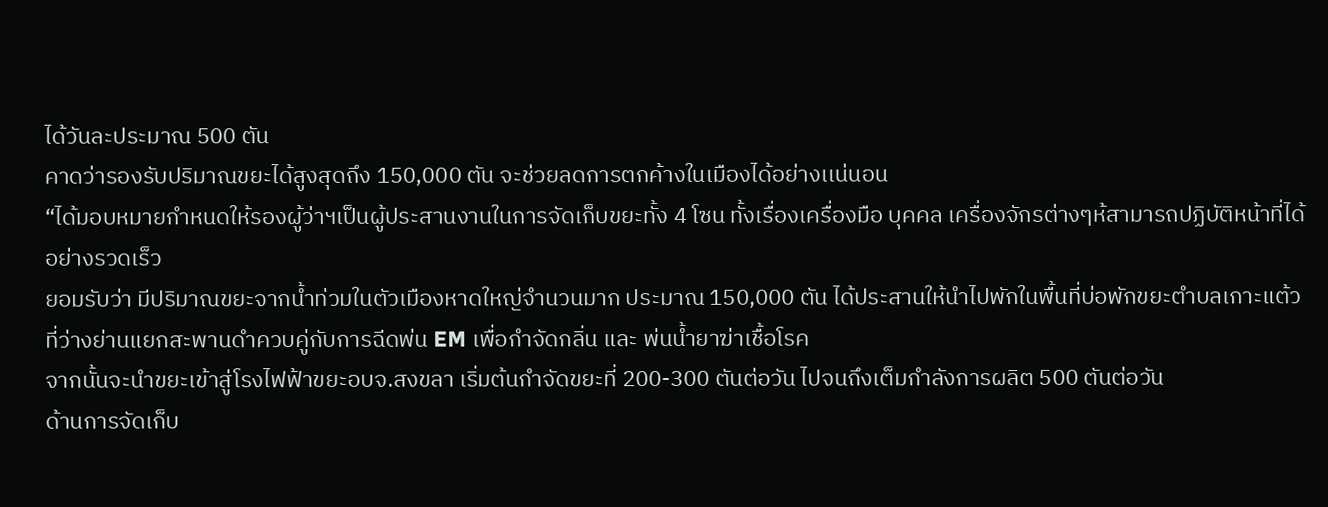ได้วันละประมาณ 500 ตัน
คาดว่ารองรับปริมาณขยะได้สูงสุดถึง 150,000 ตัน จะช่วยลดการตกค้างในเมืองได้อย่างเเน่นอน
“ได้มอบหมายกำหนดให้รองผู้ว่าฯเป็นผู้ประสานงานในการจัดเก็บขยะทั้ง 4 โซน ทั้งเรื่องเครื่องมือ บุคคล เครื่องจักรต่างๆห้สามารถปฏิบัติหน้าที่ได้อย่างรวดเร็ว
ยอมรับว่า มีปริมาณขยะจากน้ำท่วมในตัวเมืองหาดใหญ่จำนวนมาก ประมาณ 150,000 ตัน ได้ประสานให้นำไปพักในพื้นที่บ่อพักขยะตำบลเกาะแต้ว ที่ว่างย่านแยกสะพานดำควบคู่กับการฉีดพ่น EM เพื่อกำจัดกลิ่น และ พ่นน้ำยาฆ่าเชื้อโรค
จากนั้นจะนำขยะเข้าสู่โรงไฟฟ้าขยะอบจ.สงขลา เริ่มต้นกำจัดขยะที่ 200-300 ตันต่อวัน ไปจนถึงเต็มกำลังการผลิต 500 ตันต่อวัน
ด้านการจัดเก็บ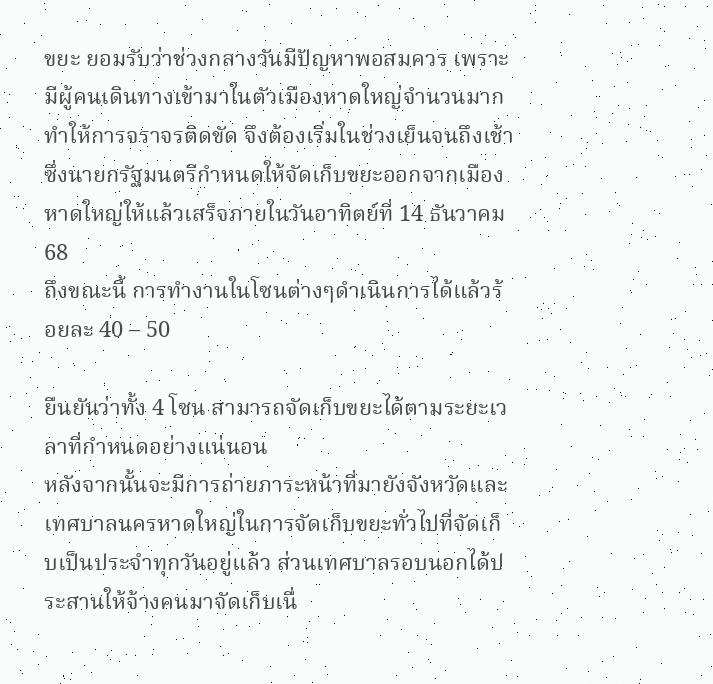ขยะ ยอมรับว่าช่วงกลางวันมีปัญหาพอสมควร เพราะมีผู้คนเดินทางเข้ามาในตัวเมืองหาดใหญ่จำนวนมาก ทำให้การจราจรติดขัด จึงต้องเริ่มในช่วงเย็นจนถึงเช้า ซึ่งนายกรัฐมนตรีกำหนดให้จัดเก็บขยะออกจากเมืองหาดใหญ่ให้แล้วเสร็จภายในวันอาทิตย์ที่ 14 ธันวาคม 68
ถึงขณะนี้ การทำงานในโซนต่างๆดำเนินการได้แล้วร้อยละ 40 – 50

ยืนยันว่าทั้ง 4 โซน สามารถจัดเก็บขยะได้ตามระยะเวลาที่กำหนดอย่างแน่นอน
หลังจากนั้นจะมีการถ่ายภาระหน้าที่มายังจังหวัดและเทศบาลนครหาดใหญ่ในการจัดเก็บขยะทั่วไปที่จัดเก็บเป็นประจำทุกวันอยู่แล้ว ส่วนเทศบาลรอบนอกได้ประสานให้จ้างคนมาจัดเก็บเนื่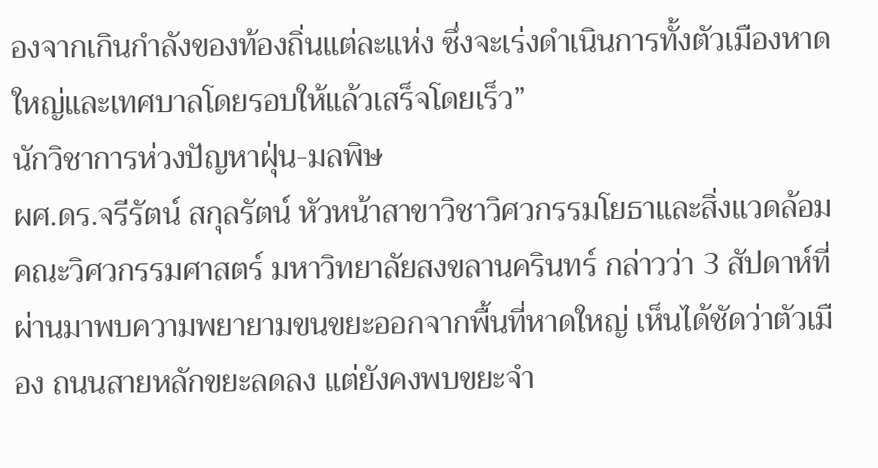องจากเกินกำลังของท้องถิ่นแต่ละแห่ง ซึ่งจะเร่งดำเนินการทั้งตัวเมืองหาดใหญ่และเทศบาลโดยรอบให้แล้วเสร็จโดยเร็ว”
นักวิชาการห่วงปัญหาฝุ่น-มลพิษ
ผศ.ดร.จรีรัตน์ สกุลรัตน์ หัวหน้าสาขาวิชาวิศวกรรมโยธาและสิ่งแวดล้อม คณะวิศวกรรมศาสตร์ มหาวิทยาลัยสงขลานครินทร์ กล่าวว่า 3 สัปดาห์ที่ผ่านมาพบความพยายามขนขยะออกจากพื้นที่หาดใหญ่ เห็นได้ชัดว่าตัวเมือง ถนนสายหลักขยะลดลง แต่ยังคงพบขยะจำ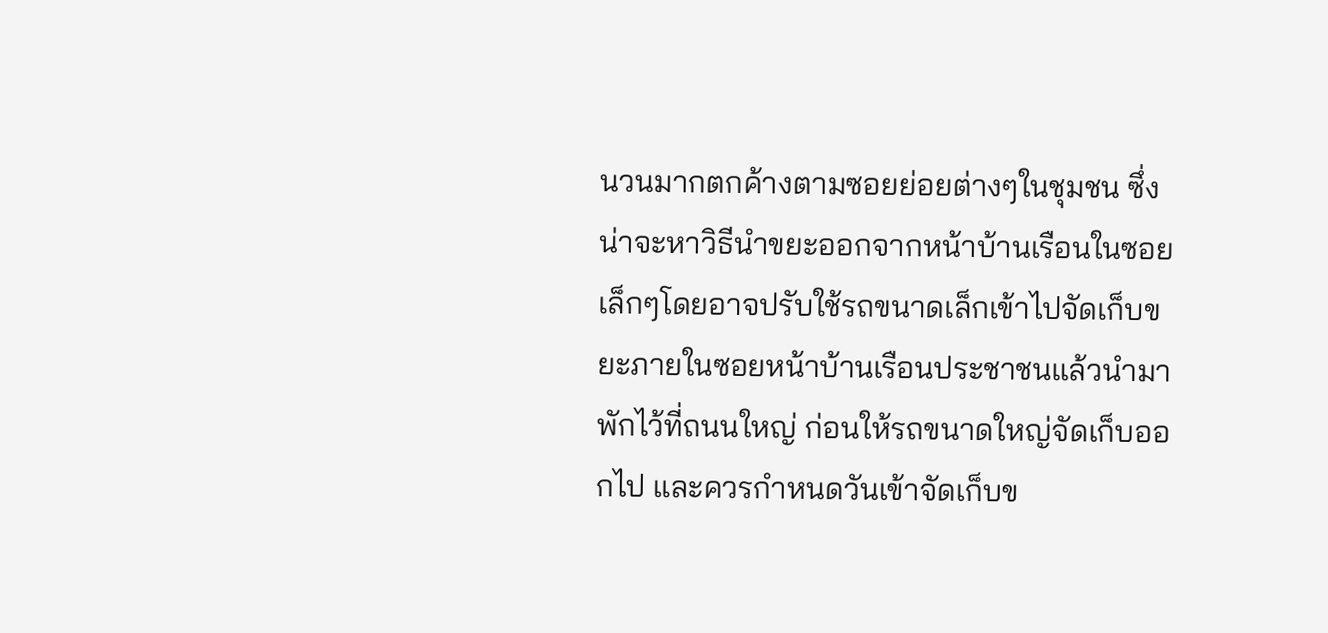นวนมากตกค้างตามซอยย่อยต่างๆในชุมชน ซึ่งน่าจะหาวิธีนำขยะออกจากหน้าบ้านเรือนในซอยเล็กๆโดยอาจปรับใช้รถขนาดเล็กเข้าไปจัดเก็บขยะภายในซอยหน้าบ้านเรือนประชาชนแล้วนำมาพักไว้ที่ถนนใหญ่ ก่อนให้รถขนาดใหญ่จัดเก็บออกไป และควรกำหนดวันเข้าจัดเก็บข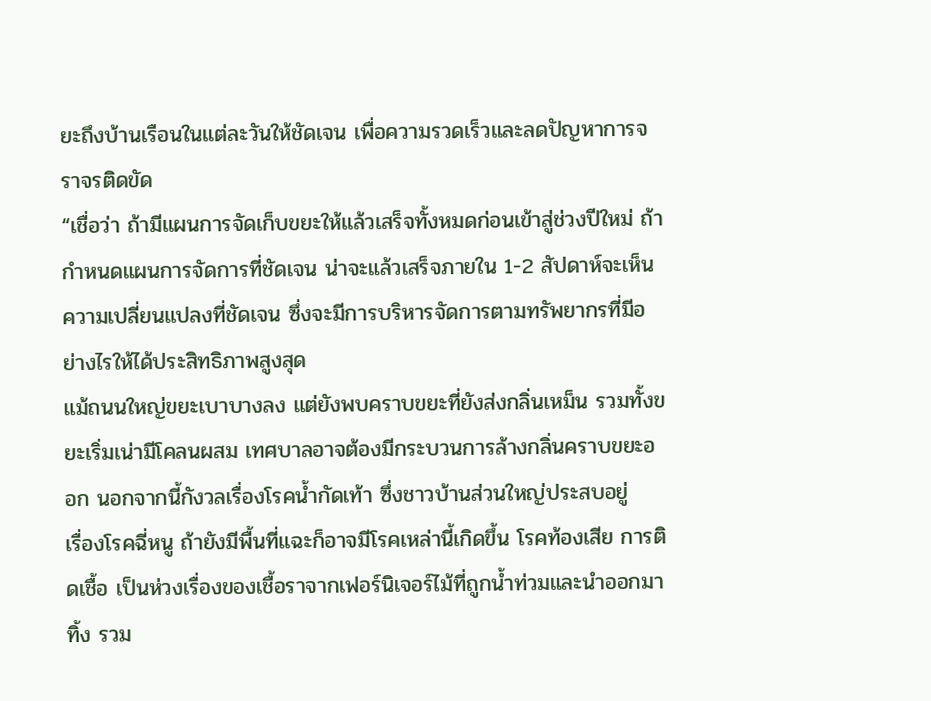ยะถึงบ้านเรือนในแต่ละวันให้ชัดเจน เพื่อความรวดเร็วและลดปัญหาการจราจรติดขัด
“เชื่อว่า ถ้ามีแผนการจัดเก็บขยะให้แล้วเสร็จทั้งหมดก่อนเข้าสู่ช่วงปีใหม่ ถ้ากำหนดแผนการจัดการที่ชัดเจน น่าจะแล้วเสร็จภายใน 1-2 สัปดาห์จะเห็นความเปลี่ยนแปลงที่ชัดเจน ซึ่งจะมีการบริหารจัดการตามทรัพยากรที่มีอย่างไรให้ได้ประสิทธิภาพสูงสุด
แม้ถนนใหญ่ขยะเบาบางลง แต่ยังพบคราบขยะที่ยังส่งกลิ่นเหม็น รวมทั้งขยะเริ่มเน่ามีโคลนผสม เทศบาลอาจต้องมีกระบวนการล้างกลิ่นคราบขยะออก นอกจากนี้กังวลเรื่องโรคน้ำกัดเท้า ซึ่งชาวบ้านส่วนใหญ่ประสบอยู่
เรื่องโรคฉี่หนู ถ้ายังมีพื้นที่แฉะก็อาจมีโรคเหล่านี้เกิดขึ้น โรคท้องเสีย การติดเชื้อ เป็นห่วงเรื่องของเชื้อราจากเฟอร์นิเจอร์ไม้ที่ถูกน้ำท่วมและนำออกมาทิ้ง รวม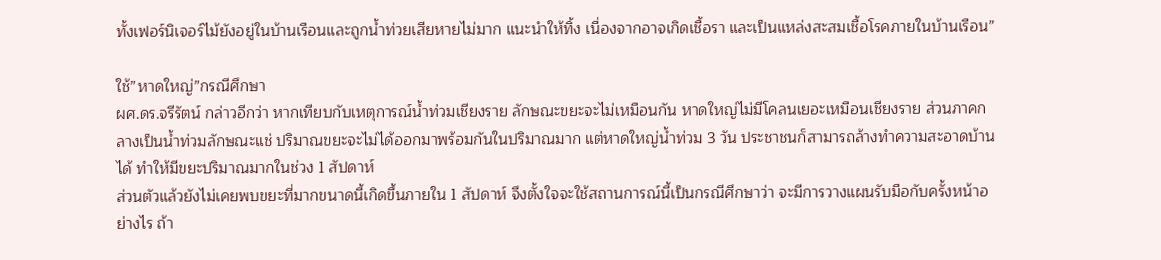ทั้งเฟอร์นิเจอร์ไม้ยังอยู่ในบ้านเรือนและถูกน้ำท่วยเสียหายไม่มาก แนะนำให้ทิ้ง เนื่องจากอาจเกิดเชื้อรา และเป็นแหล่งสะสมเชื้อโรคภายในบ้านเรือน”

ใช้”หาดใหญ่”กรณีศึกษา
ผศ.ดร.จรีรัตน์ กล่าวอีกว่า หากเทียบกับเหตุการณ์น้ำท่วมเชียงราย ลักษณะขยะจะไม่เหมือนกัน หาดใหญ่ไม่มีโคลนเยอะเหมือนเชียงราย ส่วนภาคกลางเป็นน้ำท่วมลักษณะแช่ ปริมาณขยะจะไม่ได้ออกมาพร้อมกันในปริมาณมาก แต่หาดใหญ่น้ำท่วม 3 วัน ประชาชนก็สามารถล้างทำความสะอาดบ้านได้ ทำให้มีขยะปริมาณมากในช่วง 1 สัปดาห์
ส่วนตัวแล้วยังไม่เคยพบขยะที่มากขนาดนี้เกิดขึ้นภายใน 1 สัปดาห์ จึงตั้งใจจะใช้สถานการณ์นี้เป็นกรณีศึกษาว่า จะมีการวางแผนรับมือกับครั้งหน้าอย่างไร ถ้า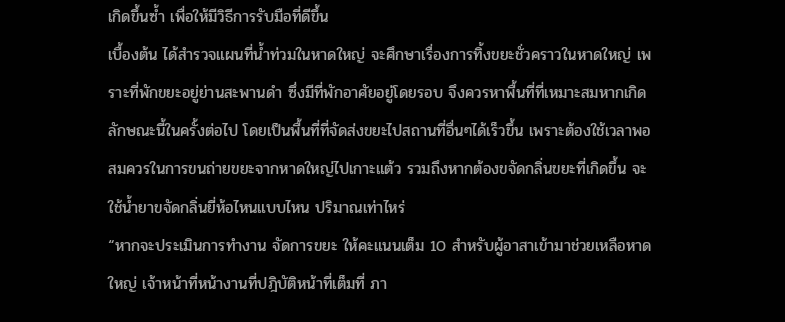เกิดขึ้นซ้ำ เพื่อให้มีวิธีการรับมือที่ดีขึ้น
เบื้องต้น ได้สำรวจแผนที่น้ำท่วมในหาดใหญ่ จะศึกษาเรื่องการทิ้งขยะชั่วคราวในหาดใหญ่ เพราะที่พักขยะอยู่ย่านสะพานดำ ซึ่งมีที่พักอาศัยอยู่โดยรอบ จึงควรหาพื้นที่ที่เหมาะสมหากเกิดลักษณะนี้ในครั้งต่อไป โดยเป็นพื้นที่ที่จัดส่งขยะไปสถานที่อื่นๆได้เร็วขึ้น เพราะต้องใช้เวลาพอสมควรในการขนถ่ายขยะจากหาดใหญ่ไปเกาะแต้ว รวมถึงหากต้องขจัดกลิ่นขยะที่เกิดขึ้น จะใช้น้ำยาขจัดกลิ่นยี่ห้อไหนแบบไหน ปริมาณเท่าไหร่
“หากจะประเมินการทำงาน จัดการขยะ ให้คะแนนเต็ม 10 สำหรับผู้อาสาเข้ามาช่วยเหลือหาดใหญ่ เจ้าหน้าที่หน้างานที่ปฎิบัติหน้าที่เต็มที่ ภา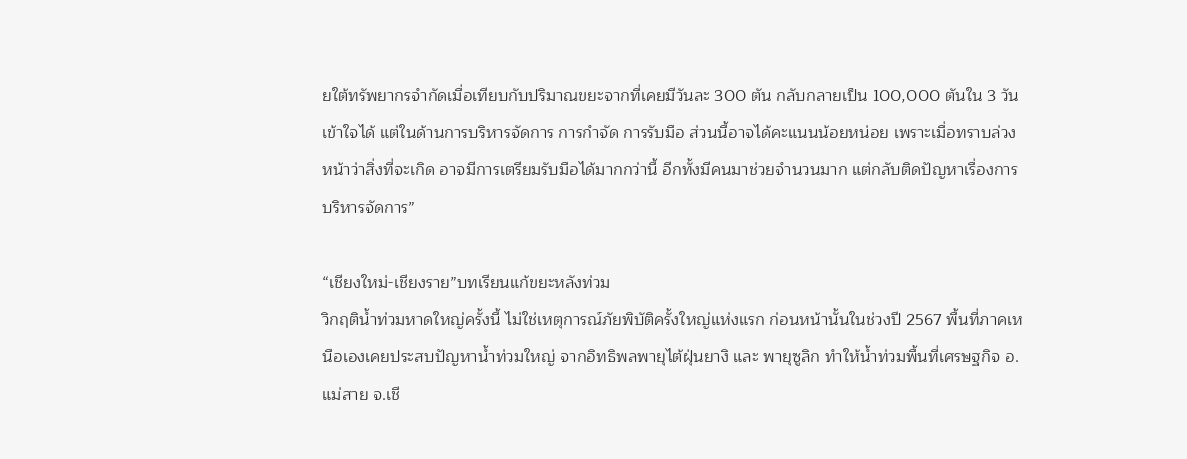ยใต้ทรัพยากรจำกัดเมื่อเทียบกับปริมาณขยะจากที่เคยมีวันละ 300 ตัน กลับกลายเป็น 100,000 ตันใน 3 วัน เข้าใจได้ แต่ในด้านการบริหารจัดการ การกำจัด การรับมือ ส่วนนี้อาจได้คะแนนน้อยหน่อย เพราะเมื่อทราบล่วงหน้าว่าสิ่งที่จะเกิด อาจมีการเตรียมรับมือได้มากกว่านี้ อีกทั้งมีคนมาช่วยจำนวนมาก แต่กลับติดปัญหาเรื่องการบริหารจัดการ”

“เชียงใหม่-เชียงราย”บทเรียนแก้ขยะหลังท่วม
วิกฤติน้ำท่วมหาดใหญ่ครั้งนี้ ไม่ใช่เหตุการณ์ภัยพิบัติครั้งใหญ่แห่งแรก ก่อนหน้านั้นในช่วงปี 2567 พื้นที่ภาคเหนือเองเคยประสบปัญหาน้ำท่วมใหญ่ จากอิทธิพลพายุไต้ฝุ่นยางิ และ พายุซูลิก ทำให้น้ำท่วมพื้นที่เศรษฐกิจ อ.แม่สาย จ.เชี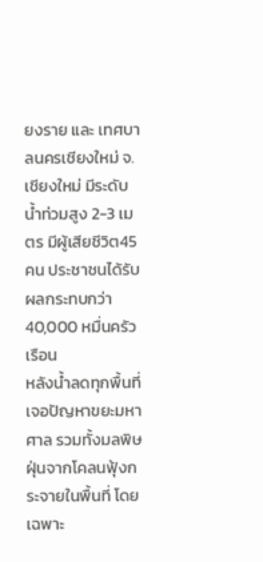ยงราย และ เทศบาลนครเชียงใหม่ จ.เชียงใหม่ มีระดับน้ำท่วมสูง 2-3 เมตร มีผู้เสียชีวิต45 คน ประชาชนได้รับผลกระทบกว่า 40,000 หมื่นครัวเรือน
หลังน้ำลดทุกพื้นที่เจอปัญหาขยะมหาศาล รวมทั้งมลพิษ ฝุ่นจากโคลนฟุ้งกระจายในพื้นที่ โดยเฉพาะ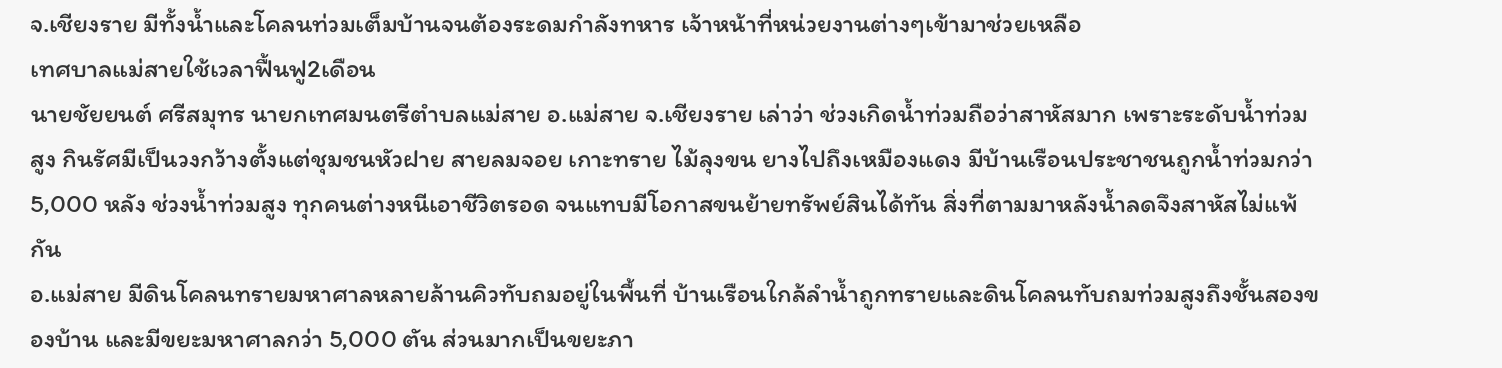จ.เชียงราย มีทั้งน้ำและโคลนท่วมเต็มบ้านจนต้องระดมกำลังทหาร เจ้าหน้าที่หน่วยงานต่างๆเข้ามาช่วยเหลือ
เทศบาลแม่สายใช้เวลาฟื้นฟู2เดือน
นายชัยยนต์ ศรีสมุทร นายกเทศมนตรีตำบลแม่สาย อ.แม่สาย จ.เชียงราย เล่าว่า ช่วงเกิดน้ำท่วมถือว่าสาหัสมาก เพราะระดับน้ำท่วมสูง กินรัศมีเป็นวงกว้างตั้งแต่ชุมชนหัวฝาย สายลมจอย เกาะทราย ไม้ลุงขน ยางไปถึงเหมืองแดง มีบ้านเรือนประชาชนถูกน้ำท่วมกว่า 5,000 หลัง ช่วงน้ำท่วมสูง ทุกคนต่างหนีเอาชีวิตรอด จนแทบมีโอกาสขนย้ายทรัพย์สินได้ทัน สิ่งที่ตามมาหลังน้ำลดจึงสาหัสไม่แพ้กัน
อ.แม่สาย มีดินโคลนทรายมหาศาลหลายล้านคิวทับถมอยู่ในพื้นที่ บ้านเรือนใกล้ลำน้ำถูกทรายและดินโคลนทับถมท่วมสูงถึงชั้นสองของบ้าน และมีขยะมหาศาลกว่า 5,000 ตัน ส่วนมากเป็นขยะภา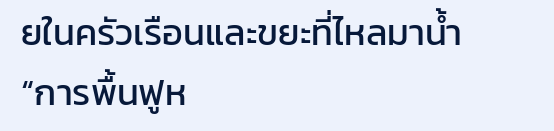ยในครัวเรือนและขยะที่ไหลมาน้ำ
“การพื้นฟูห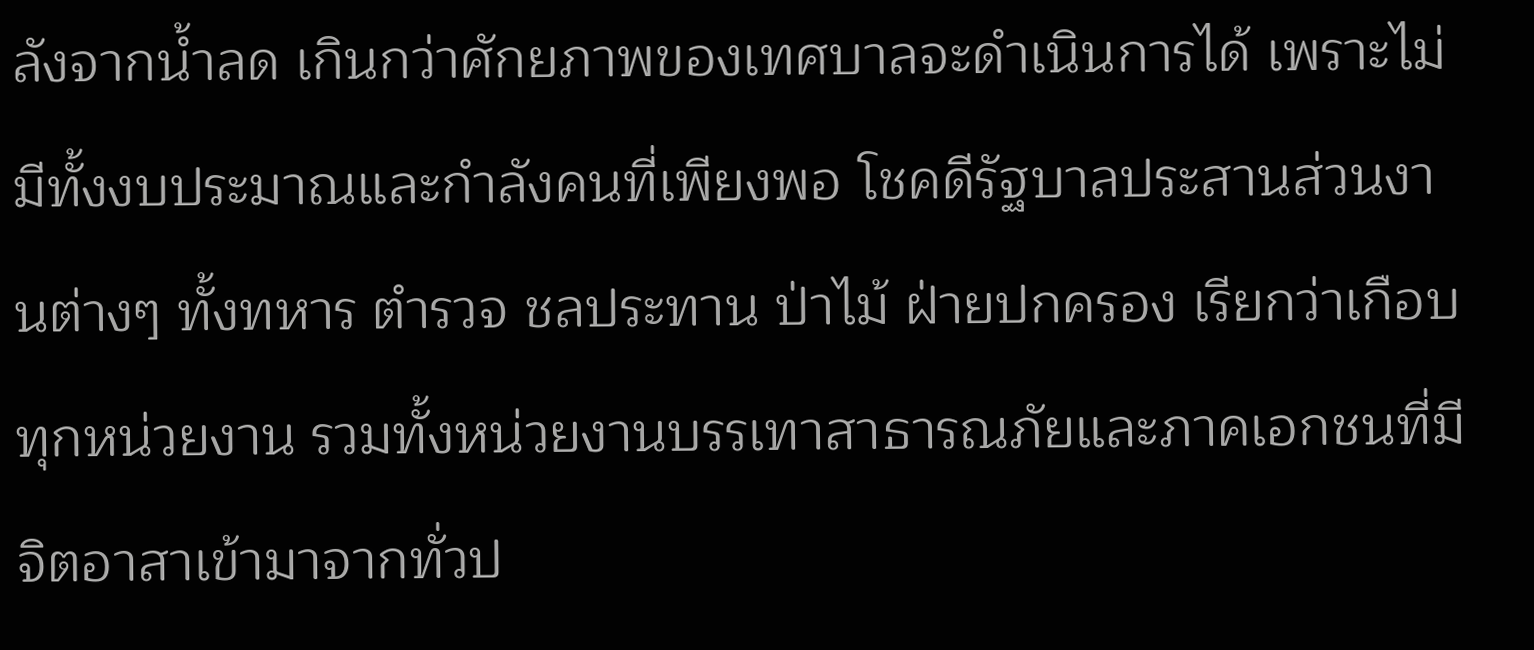ลังจากน้ำลด เกินกว่าศักยภาพของเทศบาลจะดำเนินการได้ เพราะไม่มีทั้งงบประมาณและกำลังคนที่เพียงพอ โชคดีรัฐบาลประสานส่วนงานต่างๆ ทั้งทหาร ตำรวจ ชลประทาน ป่าไม้ ฝ่ายปกครอง เรียกว่าเกือบทุกหน่วยงาน รวมทั้งหน่วยงานบรรเทาสาธารณภัยและภาคเอกชนที่มีจิตอาสาเข้ามาจากทั่วป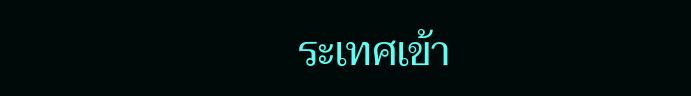ระเทศเข้า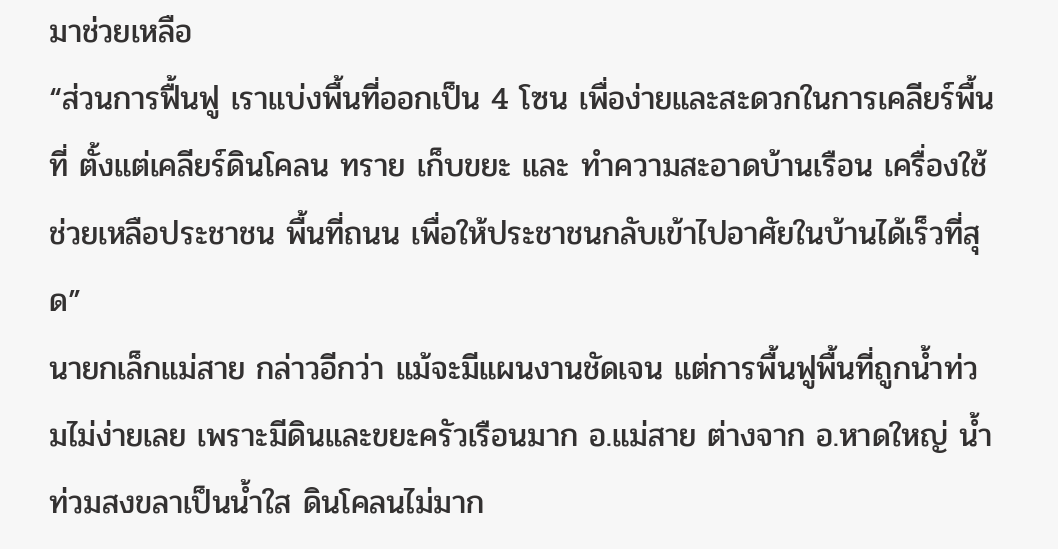มาช่วยเหลือ
“ส่วนการฟื้นฟู เราแบ่งพื้นที่ออกเป็น 4 โซน เพื่อง่ายและสะดวกในการเคลียร์พื้นที่ ตั้งแต่เคลียร์ดินโคลน ทราย เก็บขยะ และ ทำความสะอาดบ้านเรือน เครื่องใช้ช่วยเหลือประชาชน พื้นที่ถนน เพื่อให้ประชาชนกลับเข้าไปอาศัยในบ้านได้เร็วที่สุด”
นายกเล็กแม่สาย กล่าวอีกว่า แม้จะมีแผนงานชัดเจน แต่การพื้นฟูพื้นที่ถูกน้ำท่วมไม่ง่ายเลย เพราะมีดินและขยะครัวเรือนมาก อ.แม่สาย ต่างจาก อ.หาดใหญ่ น้ำท่วมสงขลาเป็นน้ำใส ดินโคลนไม่มาก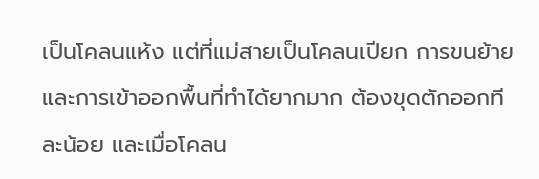เป็นโคลนแห้ง แต่ที่แม่สายเป็นโคลนเปียก การขนย้ายและการเข้าออกพื้นที่ทำได้ยากมาก ต้องขุดตักออกทีละน้อย และเมื่อโคลน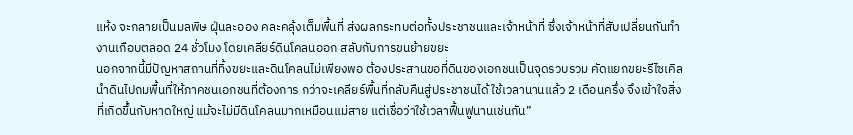แห้ง จะกลายเป็นมลพิษ ฝุ่นละออง คละคลุ้งเต็มพื้นที่ ส่งผลกระทบต่อทั้งประชาชนและเจ้าหน้าที่ ซึ่งเจ้าหน้าที่สับเปลี่ยนกันทำงานเกือบตลอด 24 ชั่วโมง โดยเคลียร์ดินโคลนออก สลับกับการขนย้ายขยะ
นอกจากนี้มีปัญหาสถานที่ทิ้งขยะและดินโคลนไม่เพียงพอ ต้องประสานขอที่ดินของเอกชนเป็นจุดรวบรวม คัดแยกขยะรีไซเคิล นำดินไปถมพื้นที่ให้ภาคชนเอกชนที่ต้องการ กว่าจะเคลียร์พื้นที่กลับคืนสู่ประชาชนได้ ใช้เวลานานแล้ว 2 เดือนครึ่ง จึงเข้าใจสิ่งที่เกิดขึ้นกับหาดใหญ่ แม้จะไม่มีดินโคลนมากเหมือนแม่สาย แต่เชื่อว่าใช้เวลาฟื้นฟูนานเช่นกัน”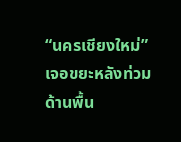“นครเชียงใหม่”เจอขยะหลังท่วม
ด้านพื้น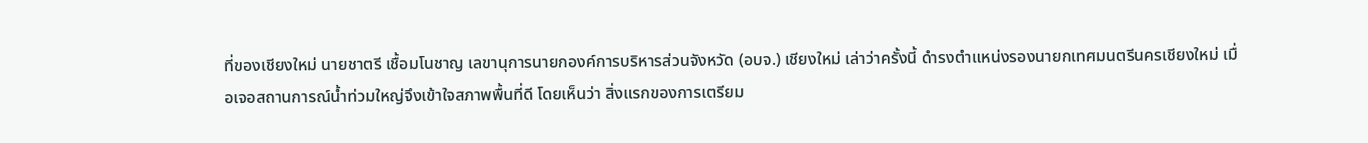ที่ของเชียงใหม่ นายชาตรี เชื้อมโนชาญ เลขานุการนายกองค์การบริหารส่วนจังหวัด (อบจ.) เชียงใหม่ เล่าว่าครั้งนี้ ดำรงตำแหน่งรองนายกเทศมนตรีนครเชียงใหม่ เมื่อเจอสถานการณ์น้ำท่วมใหญ่จึงเข้าใจสภาพพื้นที่ดี โดยเห็นว่า สิ่งแรกของการเตรียม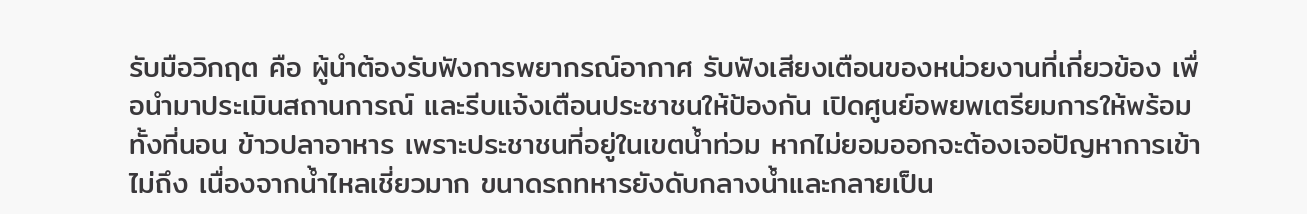รับมือวิกฤต คือ ผู้นำต้องรับฟังการพยากรณ์อากาศ รับฟังเสียงเตือนของหน่วยงานที่เกี่ยวข้อง เพื่อนำมาประเมินสถานการณ์ และรีบแจ้งเตือนประชาชนให้ป้องกัน เปิดศูนย์อพยพเตรียมการให้พร้อม ทั้งที่นอน ข้าวปลาอาหาร เพราะประชาชนที่อยู่ในเขตน้ำท่วม หากไม่ยอมออกจะต้องเจอปัญหาการเข้าไม่ถึง เนื่องจากน้ำไหลเชี่ยวมาก ขนาดรถทหารยังดับกลางน้ำและกลายเป็น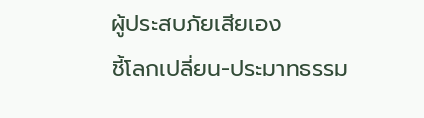ผู้ประสบภัยเสียเอง
ชี้โลกเปลี่ยน-ประมาทธรรม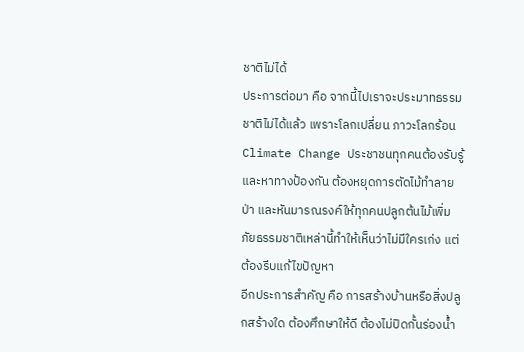ชาติไม่ได้
ประการต่อมา คือ จากนี้ไปเราจะประมาทธรรมชาติไม่ได้แล้ว เพราะโลกเปลี่ยน ภาวะโลกร้อน Climate Change ประชาชนทุกคนต้องรับรู้และหาทางป้องกัน ต้องหยุดการตัดไม้ทำลายป่า และหันมารณรงค์ให้ทุกคนปลูกต้นไม้เพิ่ม ภัยธรรมชาติเหล่านี้ทำให้เห็นว่าไม่มีใครเก่ง แต่ต้องรีบแก้ไขปัญหา
อีกประการสำคัญ คือ การสร้างบ้านหรือสิ่งปลูกสร้างใด ต้องศึกษาให้ดี ต้องไม่ปิดกั้นร่องน้ำ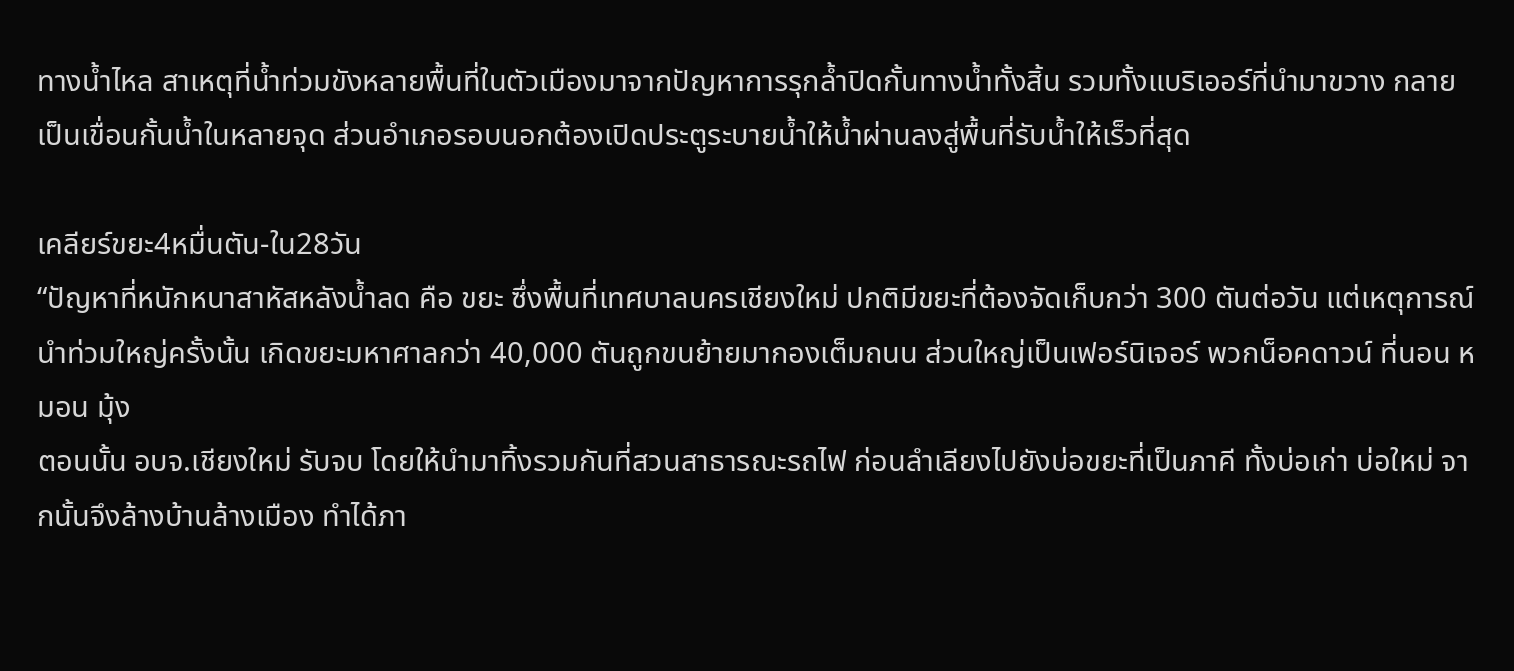ทางน้ำไหล สาเหตุที่น้ำท่วมขังหลายพื้นที่ในตัวเมืองมาจากปัญหาการรุกล้ำปิดกั้นทางน้ำทั้งสิ้น รวมทั้งแบริเออร์ที่นำมาขวาง กลายเป็นเขื่อนกั้นน้ำในหลายจุด ส่วนอำเภอรอบนอกต้องเปิดประตูระบายน้ำให้น้ำผ่านลงสู่พื้นที่รับน้ำให้เร็วที่สุด

เคลียร์ขยะ4หมื่นตัน-ใน28วัน
“ปัญหาที่หนักหนาสาหัสหลังน้ำลด คือ ขยะ ซึ่งพื้นที่เทศบาลนครเชียงใหม่ ปกติมีขยะที่ต้องจัดเก็บกว่า 300 ตันต่อวัน แต่เหตุการณ์นำท่วมใหญ่ครั้งนั้น เกิดขยะมหาศาลกว่า 40,000 ตันถูกขนย้ายมากองเต็มถนน ส่วนใหญ่เป็นเฟอร์นิเจอร์ พวกน็อคดาวน์ ที่นอน หมอน มุ้ง
ตอนนั้น อบจ.เชียงใหม่ รับจบ โดยให้นำมาทิ้งรวมกันที่สวนสาธารณะรถไฟ ก่อนลำเลียงไปยังบ่อขยะที่เป็นภาคี ทั้งบ่อเก่า บ่อใหม่ จากนั้นจึงล้างบ้านล้างเมือง ทำได้ภา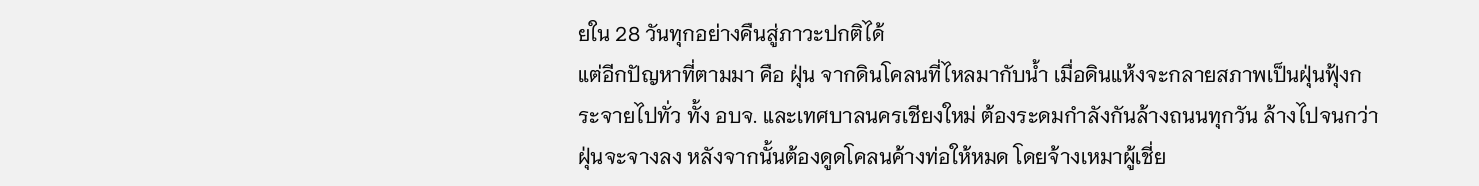ยใน 28 วันทุกอย่างคืนสู่ภาวะปกติได้
แต่อีกปัญหาที่ตามมา คือ ฝุ่น จากดินโคลนที่ไหลมากับน้ำ เมื่อดินแห้งจะกลายสภาพเป็นฝุ่นฟุ้งกระจายไปทั่ว ทั้ง อบจ. และเทศบาลนครเชียงใหม่ ต้องระดมกำลังกันล้างถนนทุกวัน ล้างไปจนกว่าฝุ่นจะจางลง หลังจากนั้นต้องดูดโคลนค้างท่อให้หมด โดยจ้างเหมาผู้เชี่ย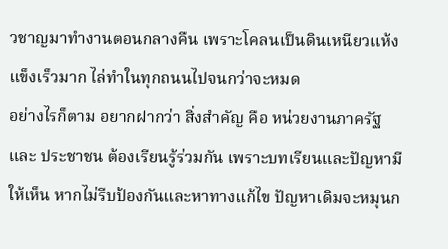วชาญมาทำงานตอนกลางคืน เพราะโคลนเป็นดินเหนียวแห้งแข็งเร็วมาก ไล่ทำในทุกถนนไปจนกว่าจะหมด
อย่างไรก็ตาม อยากฝากว่า สิ่งสำคัญ คือ หน่วยงานภาครัฐ และ ประชาชน ต้องเรียนรู้ร่วมกัน เพราะบทเรียนและปัญหามีให้เห็น หากไม่รีบป้องกันและหาทางแก้ไข ปัญหาเดิมจะหมุนก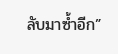ลับมาซ้ำอีก”